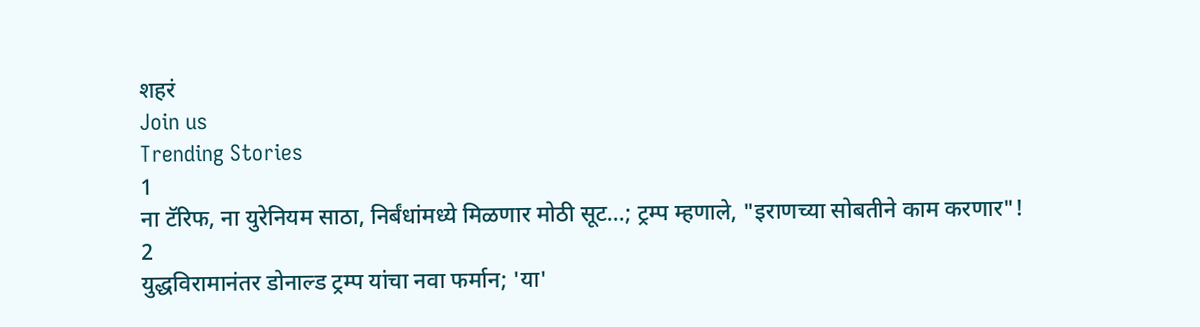शहरं
Join us
Trending Stories
1
ना टॅरिफ, ना युरेनियम साठा, निर्बंधांमध्ये मिळणार मोठी सूट...; ट्रम्प म्हणाले, "इराणच्या सोबतीने काम करणार"!
2
युद्धविरामानंतर डोनाल्ड ट्रम्प यांचा नवा फर्मान; 'या'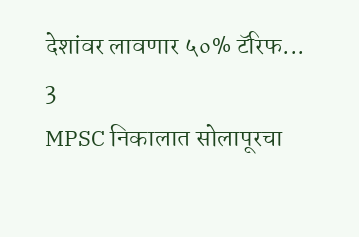देशांवर लावणार ५०% टॅरिफ...
3
MPSC निकालात सोलापूरचा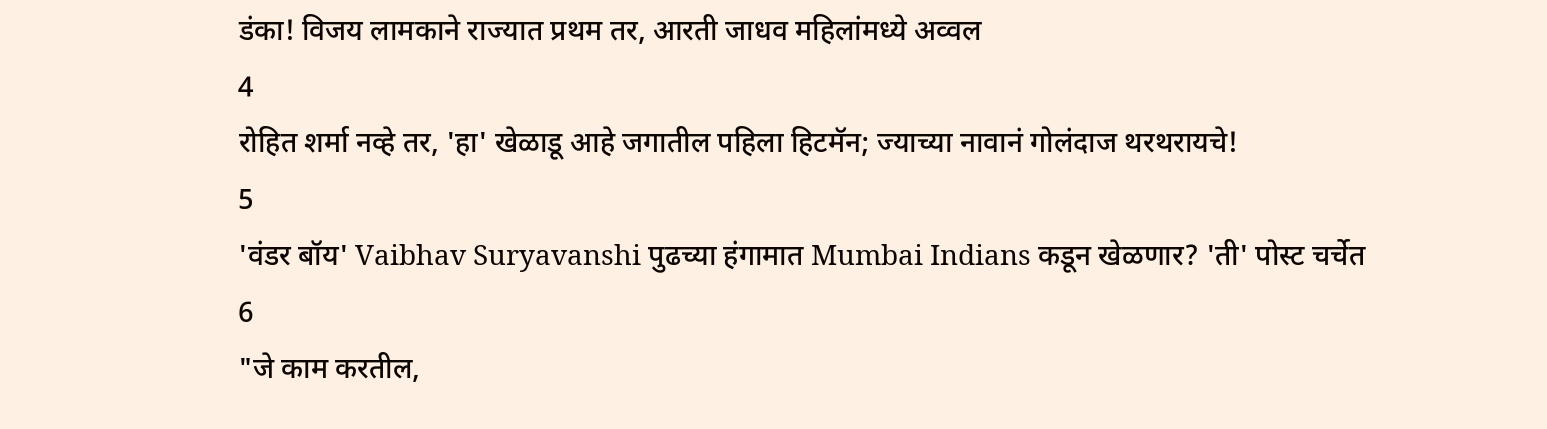डंका! विजय लामकाने राज्यात प्रथम तर, आरती जाधव महिलांमध्ये अव्वल
4
रोहित शर्मा नव्हे तर, 'हा' खेळाडू आहे जगातील पहिला हिटमॅन; ज्याच्या नावानं गोलंदाज थरथरायचे!
5
'वंडर बॉय' Vaibhav Suryavanshi पुढच्या हंगामात Mumbai Indians कडून खेळणार? 'ती' पोस्ट चर्चेत
6
"जे काम करतील,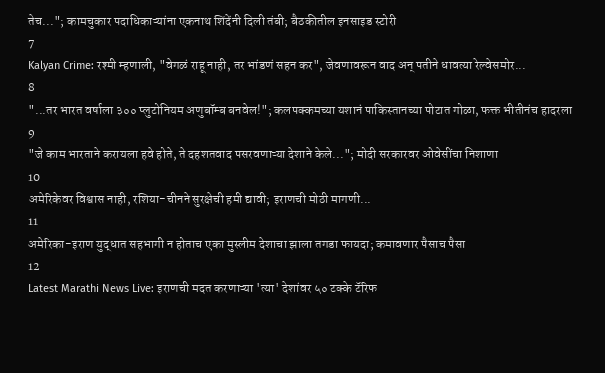तेच..."; कामचुकार पदाधिकाऱ्यांना एकनाथ शिंदेंनी दिली तंबी; बैठकीतील इनसाइड स्टोरी
7
Kalyan Crime: रश्मी म्हणाली, "वेगळं राहू नाही, तर भांडणं सहन कर", जेवणावरून वाद अन् पतीने धावत्या रेल्वेसमोर...
8
"...तर भारत वर्षाला ३०० प्लुटोनियम अणुबॉम्ब बनवेल!"; कलपक्कमच्या यशानं पाकिस्तानच्या पोटात गोळा, फक्त भीतीनंच हादरला
9
"जे काम भारताने करायला हवे होते, ते दहशतवाद पसरवणाऱ्या देशाने केले..."; मोदी सरकारवर ओवेसींचा निशाणा
10
अमेरिकेवर विश्वास नाही, रशिया-चीनने सुरक्षेची हमी द्यावी; इराणची मोठी मागणी...
11
अमेरिका-इराण युद्धात सहभागी न होताच एका मुस्लीम देशाचा झाला तगडा फायदा; कमावणार पैसाच पैसा
12
Latest Marathi News Live: इराणची मदत करणाऱ्या 'त्या' देशांवर ५० टक्के टॅरिफ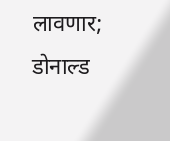लावणार; डोनाल्ड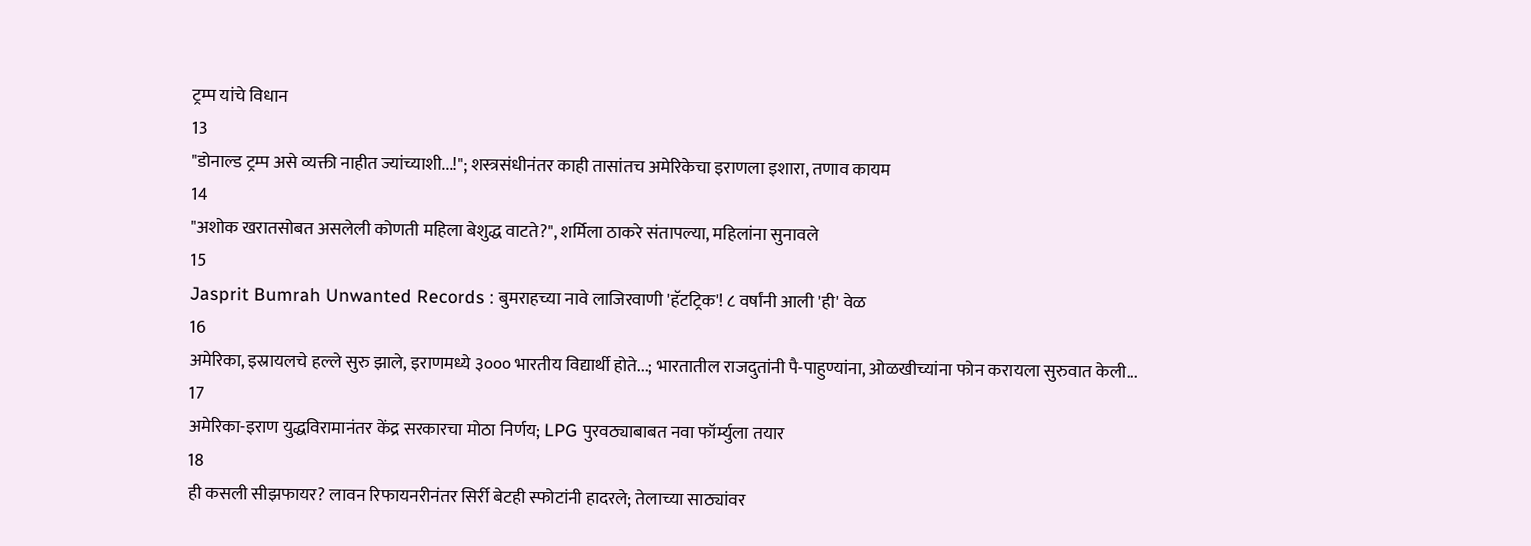ट्रम्प यांचे विधान
13
"डोनाल्ड ट्रम्प असे व्यक्ती नाहीत ज्यांच्याशी...!"; शस्त्रसंधीनंतर काही तासांतच अमेरिकेचा इराणला इशारा, तणाव कायम
14
"अशोक खरातसोबत असलेली कोणती महिला बेशुद्ध वाटते?", शर्मिला ठाकरे संतापल्या, महिलांना सुनावले
15
Jasprit Bumrah Unwanted Records : बुमराहच्या नावे लाजिरवाणी 'हॅटट्रिक'! ८ वर्षांनी आली 'ही' वेळ
16
अमेरिका, इस्रायलचे हल्ले सुरु झाले, इराणमध्ये ३००० भारतीय विद्यार्थी होते...; भारतातील राजदुतांनी पै-पाहुण्यांना, ओळखीच्यांना फोन करायला सुरुवात केली...
17
अमेरिका-इराण युद्धविरामानंतर केंद्र सरकारचा मोठा निर्णय; LPG पुरवठ्याबाबत नवा फॉर्म्युला तयार
18
ही कसली सीझफायर? लावन रिफायनरीनंतर सिर्री बेटही स्फोटांनी हादरले; तेलाच्या साठ्यांवर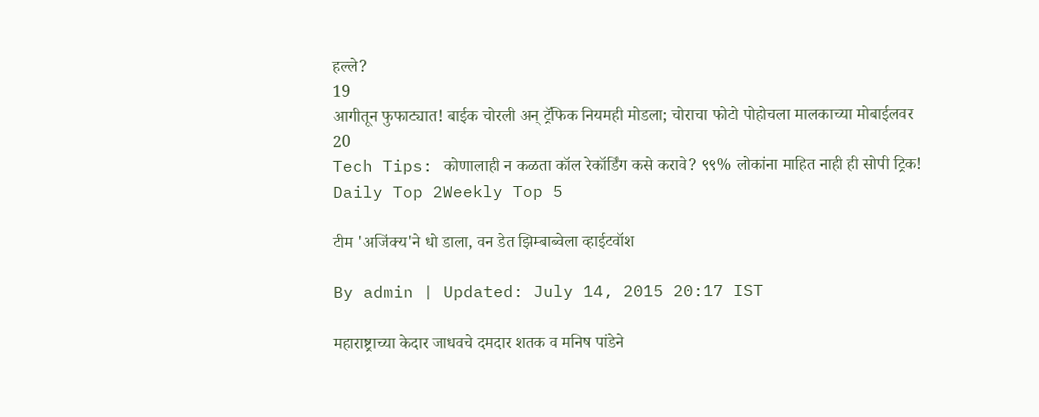हल्ले?
19
आगीतून फुफाट्यात! बाईक चोरली अन् ट्रॅफिक नियमही मोडला; चोराचा फोटो पोहोचला मालकाच्या मोबाईलवर
20
Tech Tips: कोणालाही न कळता कॉल रेकॉर्डिंग कसे करावे? ९९% लोकांना माहित नाही ही सोपी ट्रिक!
Daily Top 2Weekly Top 5

टीम 'अजिंक्य'ने धो डाला, वन डेत झिम्बाब्वेला व्हाईटवॉश

By admin | Updated: July 14, 2015 20:17 IST

महाराष्ट्राच्या केदार जाधवचे दमदार शतक व मनिष पांडेने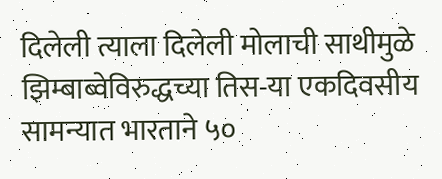दिलेली त्याला दिलेली मोलाची साथीमुळे झिम्बाब्वेविरुद्धच्या तिस-या एकदिवसीय सामन्यात भारताने ५०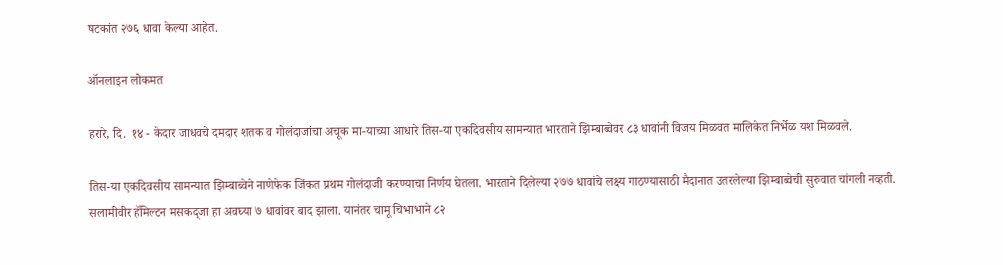षटकांत २७६ धावा केल्या आहेत.

ऑनलाइन लोकमत

हरारे, दि.  १४ - केदार जाधवचे दमदार शतक व गोलंदाजांचा अचूक मा-याच्या आधारे तिस-या एकदिवसीय सामन्यात भारताने झिम्बाब्वेवर ८३ धावांनी विजय मिळवत मालिकेत निर्भेळ यश मिळवले.

तिस-या एकदिवसीय सामन्यात झिम्बाब्वेने नाणेफेक जिंकत प्रथम गोलंदाजी करण्याचा निर्णय घेतला. भारताने दिलेल्या २७७ धावांचे लक्ष्य गाठण्यासाठी मैदानात उतरलेल्या झिम्बाब्वेची सुरुवात चांगली नव्हती. सलामीवीर हॅमिल्टन मसकद्जा हा अवघ्या ७ धावांवर बाद झाला. यानंतर चामू चिभाभाने ८२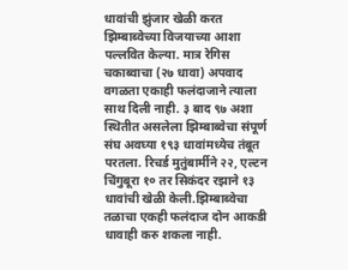धावांची झुंजार खेळी करत झिम्बाब्वेच्या विजयाच्या आशा पल्लवित केल्या. मात्र रेगिस चकाब्वाचा (२७ धावा) अपवाद वगळता एकाही फलंदाजाने त्याला साथ दिली नाही. ३ बाद ९७ अशा स्थितीत असलेला झिम्बाब्वेचा संपूर्ण संघ अवघ्या १९३ धावांमध्येच तंबूत परतला. रिचर्ड मुतुंबार्मीने २२, एल्टन चिंगुबूरा १० तर सिकंदर रझाने १३ धावांची खेळी केली.झिम्बाब्वेचा तळाचा एकही फलंदाज दोन आकडी धावाही करु शकला नाही.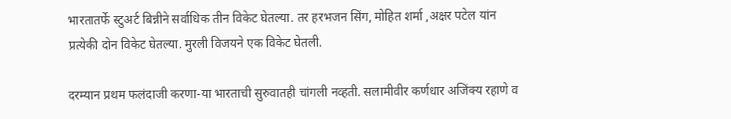भारतातर्फे स्टुअर्ट बिन्नीने सर्वाधिक तीन विकेट घेतल्या. तर हरभजन सिंग, मोहित शर्मा ,अक्षर पटेल यांन प्रत्येकी दोन विकेट घेतल्या. मुरली विजयने एक विकेट घेतली.

दरम्यान प्रथम फलंदाजी करणा-या भारताची सुरुवातही चांगली नव्हती. सलामीवीर कर्णधार अजिंक्य रहाणे व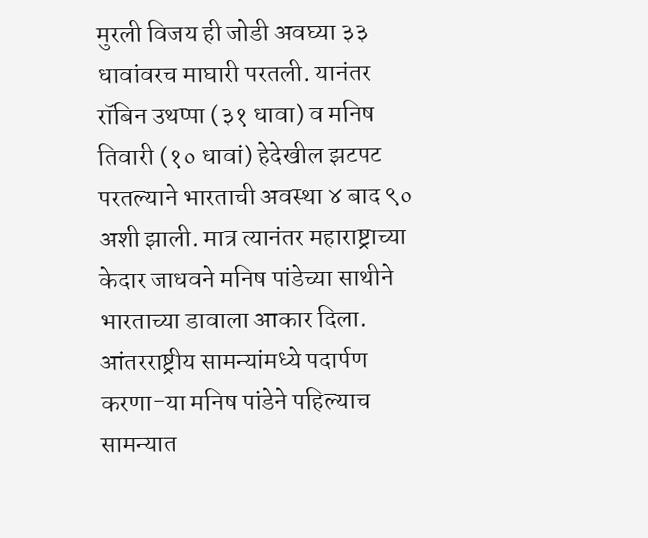मुरली विजय ही जोडी अवघ्या ३३ धावांवरच माघारी परतली. यानंतर रॉबिन उथप्पा (३१ धावा) व मनिष तिवारी (१० धावां) हेदेखील झटपट परतल्याने भारताची अवस्था ४ बाद ९० अशी झाली. मात्र त्यानंतर महाराष्ट्राच्या केदार जाधवने मनिष पांडेच्या साथीने भारताच्या डावाला आकार दिला. आंतरराष्ट्रीय सामन्यांमध्ये पदार्पण करणा-या मनिष पांडेने पहिल्याच सामन्यात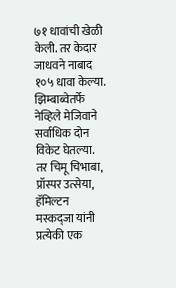७१ धावांची खेळी केली. तर केदार जाधवने नाबाद १०५ धावा केल्या. झिम्बाब्वेतर्फे नेव्हिले मेजिवाने सर्वाधिक दोन विकेट घेतल्या. तर चिमू चिभाबा, प्रॉस्पर उत्सेया, हॅमिल्टन मस्कद्जा यांनी प्रत्येकी एक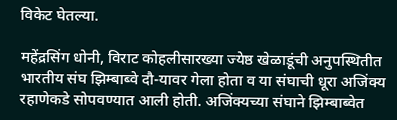विकेट घेतल्या.

महेंद्रसिंग धोनी, विराट कोहलीसारख्या ज्येष्ठ खेळाडूंची अनुपस्थितीत भारतीय संघ झिम्बाब्वे दौ-यावर गेला होता व या संघाची धूरा अजिंक्य रहाणेकडे सोपवण्यात आली होती. अजिंक्यच्या संघाने झिम्बाब्वेत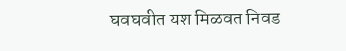घवघवीत यश मिळवत निवड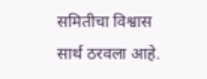समितीचा विश्वास सार्थ ठरवला आहे.